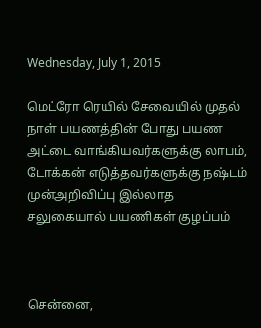Wednesday, July 1, 2015

மெட்ரோ ரெயில் சேவையில் முதல் நாள் பயணத்தின் போது பயண அட்டை வாங்கியவர்களுக்கு லாபம், டோக்கன் எடுத்தவர்களுக்கு நஷ்டம் முன்அறிவிப்பு இல்லாத சலுகையால் பயணிகள் குழப்பம்



சென்னை,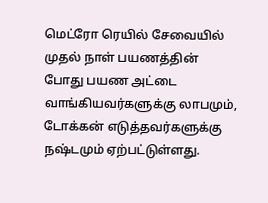மெட்ரோ ரெயில் சேவையில் முதல் நாள் பயணத்தின் போது பயண அட்டை வாங்கியவர்களுக்கு லாபமும், டோக்கன் எடுத்தவர்களுக்கு நஷ்டமும் ஏற்பட்டுள்ளது.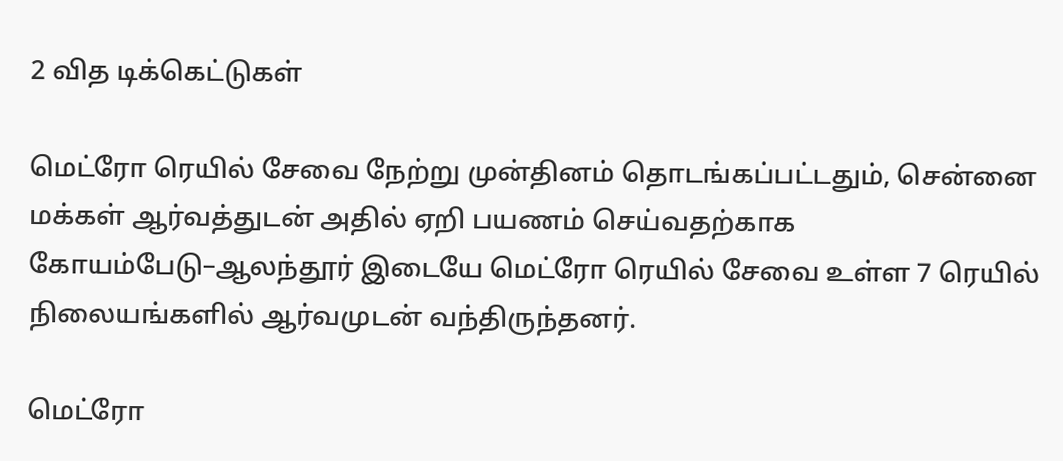2 வித டிக்கெட்டுகள்

மெட்ரோ ரெயில் சேவை நேற்று முன்தினம் தொடங்கப்பட்டதும், சென்னை மக்கள் ஆர்வத்துடன் அதில் ஏறி பயணம் செய்வதற்காக கோயம்பேடு–ஆலந்தூர் இடையே மெட்ரோ ரெயில் சேவை உள்ள 7 ரெயில் நிலையங்களில் ஆர்வமுடன் வந்திருந்தனர்.

மெட்ரோ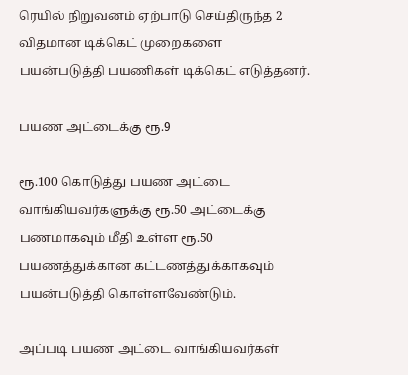ரெயில் நிறுவனம் ஏற்பாடு செய்திருந்த 2 விதமான டிக்கெட் முறைகளை பயன்படுத்தி பயணிகள் டிக்கெட் எடுத்தனர்.

பயண அட்டைக்கு ரூ.9

ரூ.100 கொடுத்து பயண அட்டை வாங்கியவர்களுக்கு ரூ.50 அட்டைக்கு பணமாகவும் மீதி உள்ள ரூ.50 பயணத்துக்கான கட்டணத்துக்காகவும் பயன்படுத்தி கொள்ளவேண்டும்.

அப்படி பயண அட்டை வாங்கியவர்கள்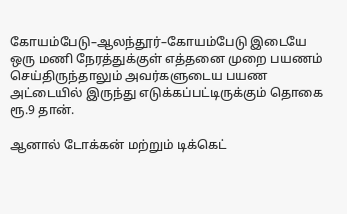கோயம்பேடு–ஆலந்தூர்–கோயம்பேடு இடையே ஒரு மணி நேரத்துக்குள் எத்தனை முறை பயணம் செய்திருந்தாலும் அவர்களுடைய பயண அட்டையில் இருந்து எடுக்கப்பட்டிருக்கும் தொகை ரூ.9 தான்.

ஆனால் டோக்கன் மற்றும் டிக்கெட்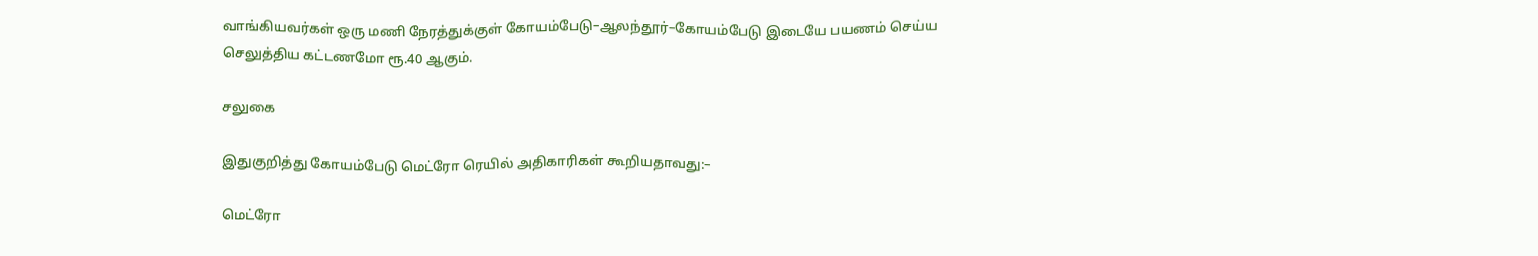வாங்கியவர்கள் ஒரு மணி நேரத்துக்குள் கோயம்பேடு–ஆலந்தூர்–கோயம்பேடு இடையே பயணம் செய்ய செலுத்திய கட்டணமோ ரூ.40 ஆகும்.

சலுகை

இதுகுறித்து கோயம்பேடு மெட்ரோ ரெயில் அதிகாரிகள் கூறியதாவது:–

மெட்ரோ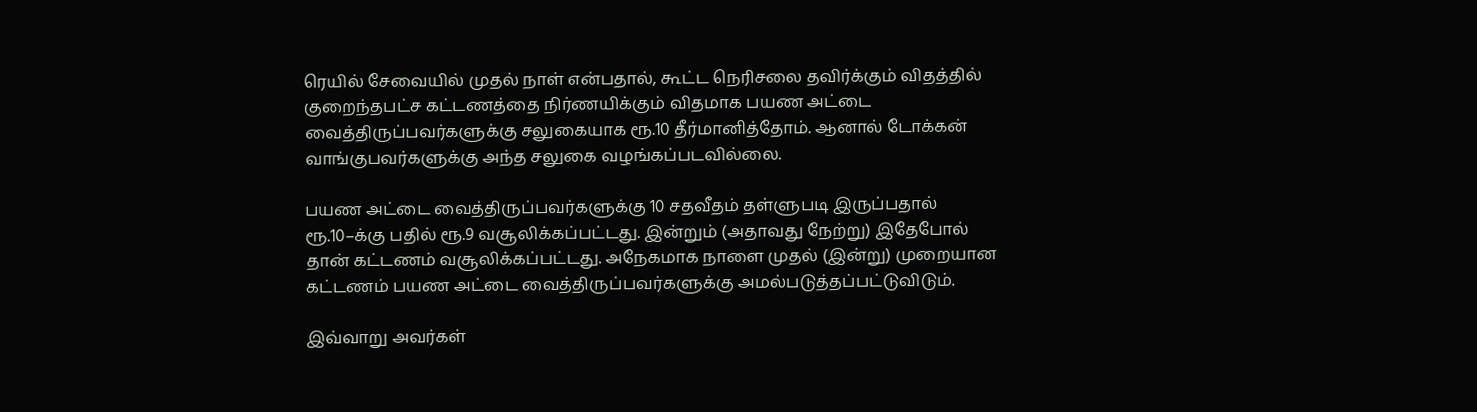ரெயில் சேவையில் முதல் நாள் என்பதால், கூட்ட நெரிசலை தவிர்க்கும் விதத்தில் குறைந்தபட்ச கட்டணத்தை நிர்ணயிக்கும் விதமாக பயண அட்டை வைத்திருப்பவர்களுக்கு சலுகையாக ரூ.10 தீர்மானித்தோம். ஆனால் டோக்கன் வாங்குபவர்களுக்கு அந்த சலுகை வழங்கப்படவில்லை.

பயண அட்டை வைத்திருப்பவர்களுக்கு 10 சதவீதம் தள்ளுபடி இருப்பதால் ரூ.10–க்கு பதில் ரூ.9 வசூலிக்கப்பட்டது. இன்றும் (அதாவது நேற்று) இதேபோல் தான் கட்டணம் வசூலிக்கப்பட்டது. அநேகமாக நாளை முதல் (இன்று) முறையான கட்டணம் பயண அட்டை வைத்திருப்பவர்களுக்கு அமல்படுத்தப்பட்டுவிடும்.

இவ்வாறு அவர்கள்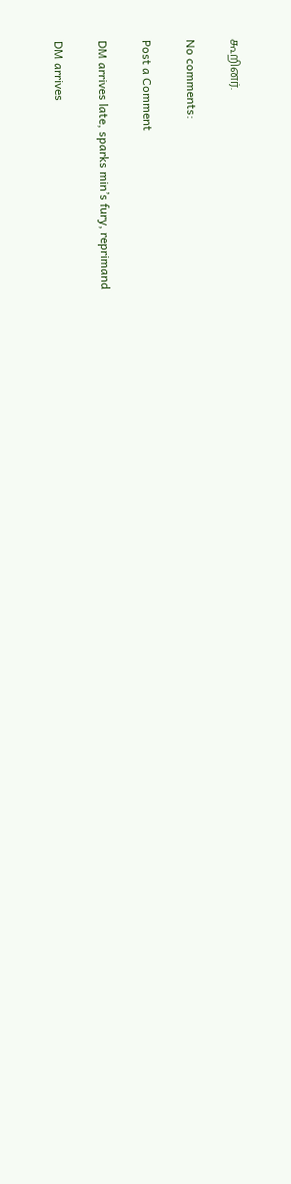கூறினர்.

No comments:

Post a Comment

DM arrives late, sparks min’s fury, reprimand

DM arrives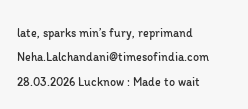late, sparks min’s fury, reprimand  Neha.Lalchandani@timesofindia.com  28.03.2026 Lucknow : Made to wait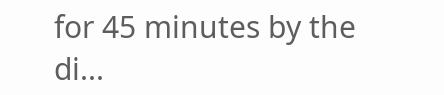for 45 minutes by the di...